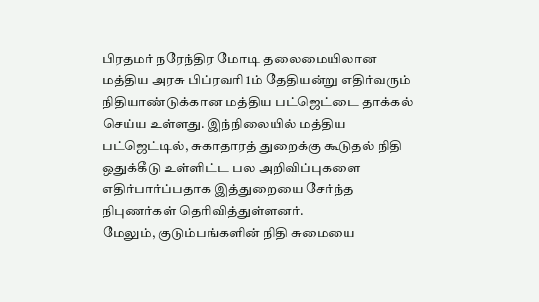பிரதமர் நரேந்திர மோடி தலைமையிலான மத்திய அரசு பிப்ரவரி 1ம் தேதியன்று எதிர்வரும் நிதியாண்டுக்கான மத்திய பட்ஜெட்டை தாக்கல் செய்ய உள்ளது. இந்நிலையில் மத்திய பட்ஜெட்டில், சுகாதாரத் துறைக்கு கூடுதல் நிதி ஒதுக்கீடு உள்ளிட்ட பல அறிவிப்புகளை எதிர்பார்ப்பதாக இத்துறையை சேர்ந்த நிபுணர்கள் தெரிவித்துள்ளனர்.
மேலும், குடும்பங்களின் நிதி சுமையை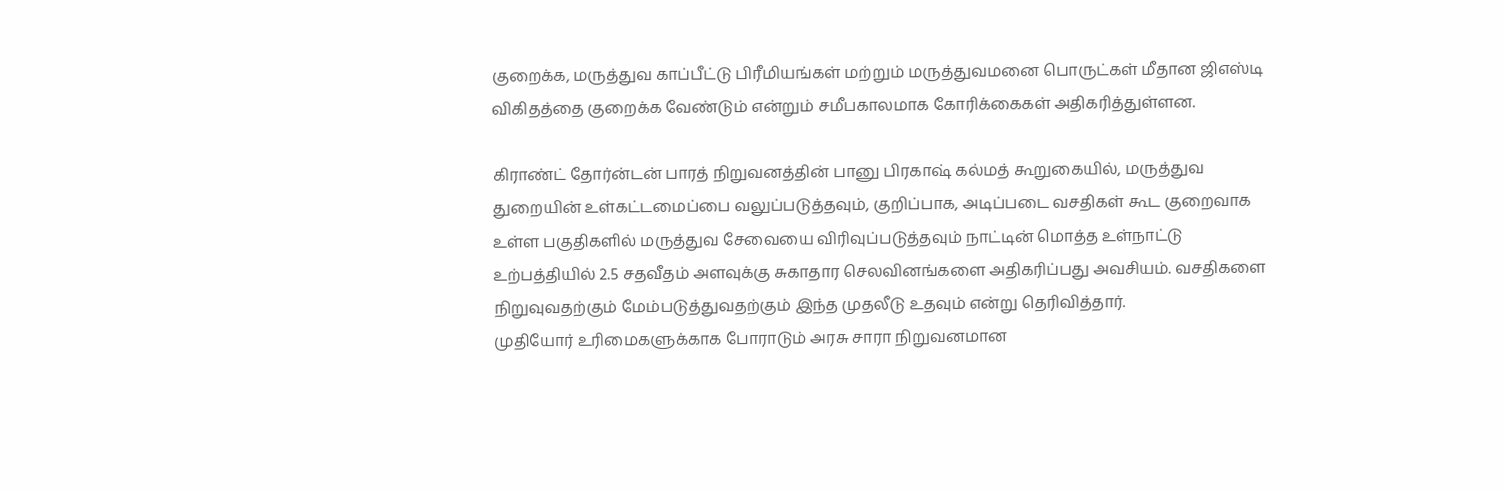குறைக்க, மருத்துவ காப்பீட்டு பிரீமியங்கள் மற்றும் மருத்துவமனை பொருட்கள் மீதான ஜிஎஸ்டி விகிதத்தை குறைக்க வேண்டும் என்றும் சமீபகாலமாக கோரிக்கைகள் அதிகரித்துள்ளன.

கிராண்ட் தோர்ன்டன் பாரத் நிறுவனத்தின் பானு பிரகாஷ் கல்மத் கூறுகையில், மருத்துவ துறையின் உள்கட்டமைப்பை வலுப்படுத்தவும், குறிப்பாக, அடிப்படை வசதிகள் கூட குறைவாக உள்ள பகுதிகளில் மருத்துவ சேவையை விரிவுப்படுத்தவும் நாட்டின் மொத்த உள்நாட்டு உற்பத்தியில் 2.5 சதவீதம் அளவுக்கு சுகாதார செலவினங்களை அதிகரிப்பது அவசியம். வசதிகளை நிறுவுவதற்கும் மேம்படுத்துவதற்கும் இந்த முதலீடு உதவும் என்று தெரிவித்தார்.
முதியோர் உரிமைகளுக்காக போராடும் அரசு சாரா நிறுவனமான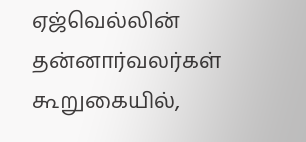ஏஜ்வெல்லின் தன்னார்வலர்கள் கூறுகையில்,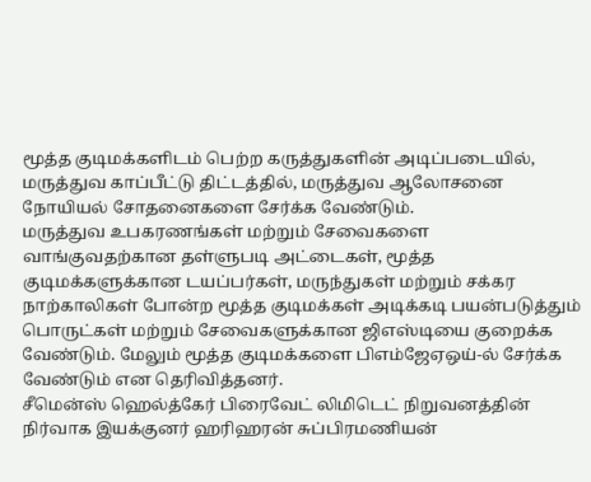மூத்த குடிமக்களிடம் பெற்ற கருத்துகளின் அடிப்படையில், மருத்துவ காப்பீட்டு திட்டத்தில், மருத்துவ ஆலோசனை நோயியல் சோதனைகளை சேர்க்க வேண்டும்.
மருத்துவ உபகரணங்கள் மற்றும் சேவைகளை வாங்குவதற்கான தள்ளுபடி அட்டைகள், மூத்த குடிமக்களுக்கான டயப்பர்கள், மருந்துகள் மற்றும் சக்கர நாற்காலிகள் போன்ற மூத்த குடிமக்கள் அடிக்கடி பயன்படுத்தும் பொருட்கள் மற்றும் சேவைகளுக்கான ஜிஎஸ்டியை குறைக்க வேண்டும். மேலும் மூத்த குடிமக்களை பிஎம்ஜேஏஒய்-ல் சேர்க்க வேண்டும் என தெரிவித்தனர்.
சீமென்ஸ் ஹெல்த்கேர் பிரைவேட் லிமிடெட் நிறுவனத்தின் நிர்வாக இயக்குனர் ஹரிஹரன் சுப்பிரமணியன்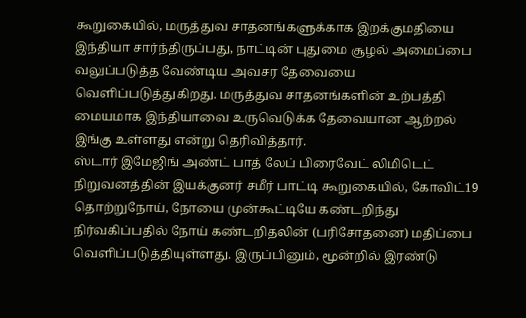கூறுகையில், மருத்துவ சாதனங்களுக்காக இறக்குமதியை இந்தியா சார்ந்திருப்பது, நாட்டின் புதுமை சூழல் அமைப்பை வலுப்படுத்த வேண்டிய அவசர தேவையை வெளிப்படுத்துகிறது. மருத்துவ சாதனங்களின் உற்பத்தி மையமாக இந்தியாவை உருவெடுக்க தேவையான ஆற்றல் இங்கு உள்ளது என்று தெரிவித்தார்.
ஸ்டார் இமேஜிங் அண்ட் பாத் லேப் பிரைவேட் லிமிடெட் நிறுவனத்தின் இயக்குனர் சமீர் பாட்டி கூறுகையில், கோவிட்19 தொற்றுநோய், நோயை முன்கூட்டியே கண்டறிந்து நிர்வகிப்பதில் நோய் கண்டறிதலின் (பரிசோதனை) மதிப்பை வெளிப்படுத்தியுள்ளது. இருப்பினும், மூன்றில் இரண்டு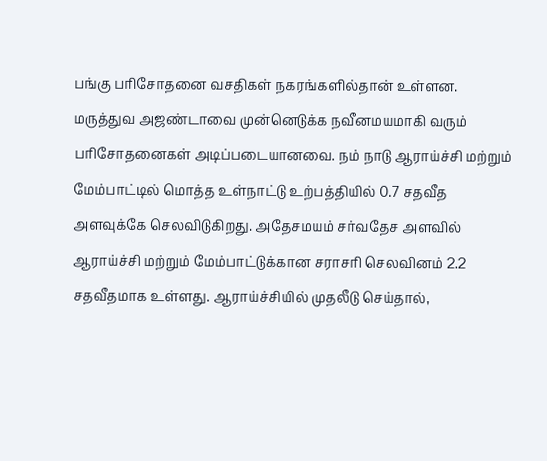பங்கு பரிசோதனை வசதிகள் நகரங்களில்தான் உள்ளன.
மருத்துவ அஜண்டாவை முன்னெடுக்க நவீனமயமாகி வரும் பரிசோதனைகள் அடிப்படையானவை. நம் நாடு ஆராய்ச்சி மற்றும் மேம்பாட்டில் மொத்த உள்நாட்டு உற்பத்தியில் 0.7 சதவீத அளவுக்கே செலவிடுகிறது. அதேசமயம் சர்வதேச அளவில் ஆராய்ச்சி மற்றும் மேம்பாட்டுக்கான சராசரி செலவினம் 2.2 சதவீதமாக உள்ளது. ஆராய்ச்சியில் முதலீடு செய்தால்,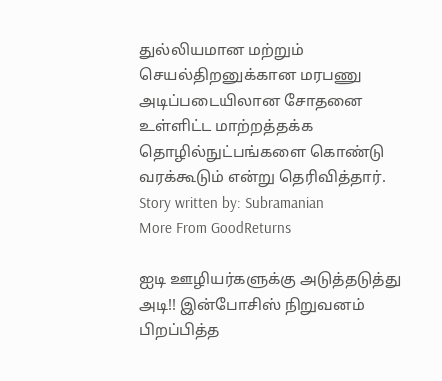துல்லியமான மற்றும் செயல்திறனுக்கான மரபணு அடிப்படையிலான சோதனை உள்ளிட்ட மாற்றத்தக்க தொழில்நுட்பங்களை கொண்டு வரக்கூடும் என்று தெரிவித்தார்.
Story written by: Subramanian
More From GoodReturns

ஐடி ஊழியர்களுக்கு அடுத்தடுத்து அடி!! இன்போசிஸ் நிறுவனம் பிறப்பித்த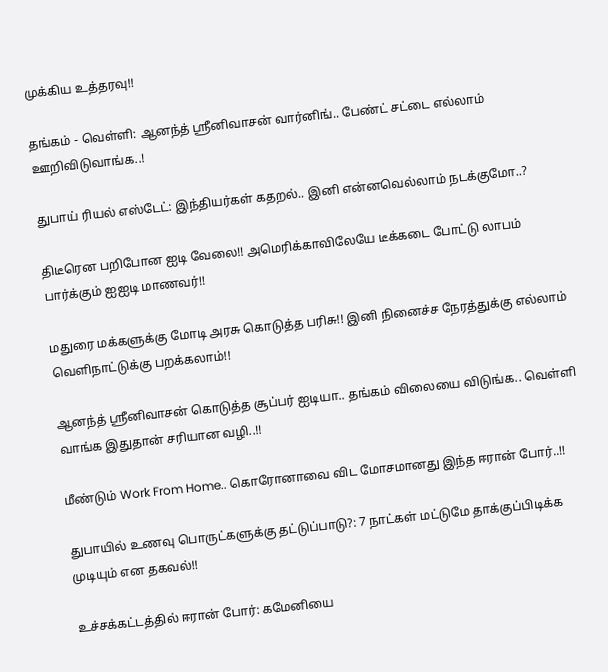முக்கிய உத்தரவு!!

தங்கம் - வெள்ளி: ஆனந்த் ஸ்ரீனிவாசன் வார்னிங்.. பேண்ட் சட்டை எல்லாம் ஊறிவிடுவாங்க..!

துபாய் ரியல் எஸ்டேட்: இந்தியர்கள் கதறல்.. இனி என்னவெல்லாம் நடக்குமோ..?

திடீரென பறிபோன ஐடி வேலை!! அமெரிக்காவிலேயே டீக்கடை போட்டு லாபம் பார்க்கும் ஐஐடி மாணவர்!!

மதுரை மக்களுக்கு மோடி அரசு கொடுத்த பரிசு!! இனி நினைச்ச நேரத்துக்கு எல்லாம் வெளிநாட்டுக்கு பறக்கலாம்!!

ஆனந்த் ஸ்ரீனிவாசன் கொடுத்த சூப்பர் ஐடியா.. தங்கம் விலையை விடுங்க.. வெள்ளி வாங்க இதுதான் சரியான வழி..!!

மீண்டும் Work From Home.. கொரோனாவை விட மோசமானது இந்த ஈரான் போர்..!!

துபாயில் உணவு பொருட்களுக்கு தட்டுப்பாடு?: 7 நாட்கள் மட்டுமே தாக்குப்பிடிக்க முடியும் என தகவல்!!

உச்சக்கட்டத்தில் ஈரான் போர்: கமேனியை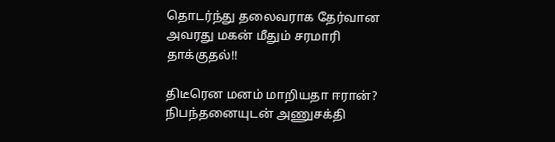தொடர்ந்து தலைவராக தேர்வான அவரது மகன் மீதும் சரமாரி தாக்குதல்!!

திடீரென மனம் மாறியதா ஈரான்? நிபந்தனையுடன் அணுசக்தி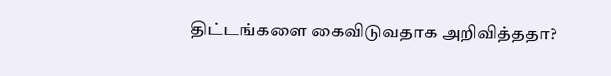திட்டங்களை கைவிடுவதாக அறிவித்ததா?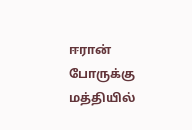ஈரான் போருக்கு மத்தியில்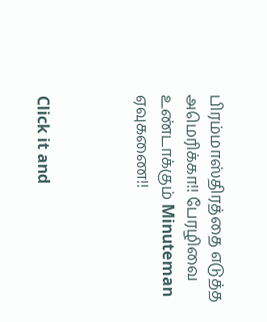பிரம்மாஸ்திரத்தை எடுத்த அமெரிக்கா!! பேரழிவை உண்டாக்கும் Minuteman ஏவுகணை!!



Click it and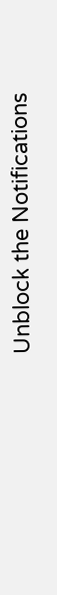Unblock the Notifications